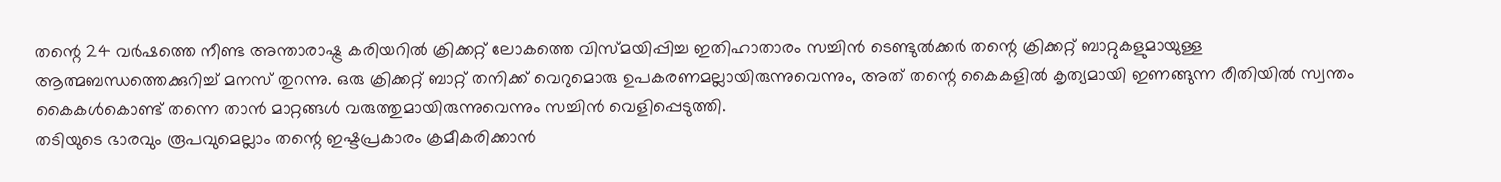തന്റെ 24 വർഷത്തെ നീണ്ട അന്താരാഷ്ട്ര കരിയറിൽ ക്രിക്കറ്റ് ലോകത്തെ വിസ്മയിപ്പിച്ച ഇതിഹാതാരം സച്ചിൻ ടെണ്ടുൽക്കർ തന്റെ ക്രിക്കറ്റ് ബാറ്റുകളുമായുള്ള ആത്മബന്ധത്തെക്കുറിച്ച് മനസ് തുറന്നു. ഒരു ക്രിക്കറ്റ് ബാറ്റ് തനിക്ക് വെറുമൊരു ഉപകരണമല്ലായിരുന്നുവെന്നും, അത് തന്റെ കൈകളിൽ കൃത്യമായി ഇണങ്ങുന്ന രീതിയിൽ സ്വന്തം കൈകൾകൊണ്ട് തന്നെ താൻ മാറ്റങ്ങൾ വരുത്തുമായിരുന്നുവെന്നും സച്ചിൻ വെളിപ്പെടുത്തി.
തടിയുടെ ഭാരവും രൂപവുമെല്ലാം തന്റെ ഇഷ്ടപ്രകാരം ക്രമീകരിക്കാൻ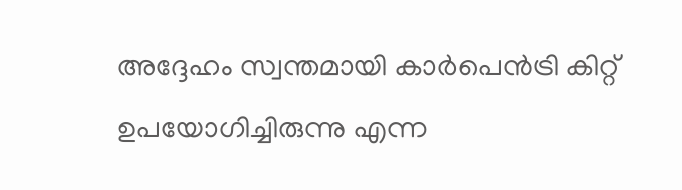അദ്ദേഹം സ്വന്തമായി കാർപെൻട്രി കിറ്റ് ഉപയോഗിച്ചിരുന്നു എന്ന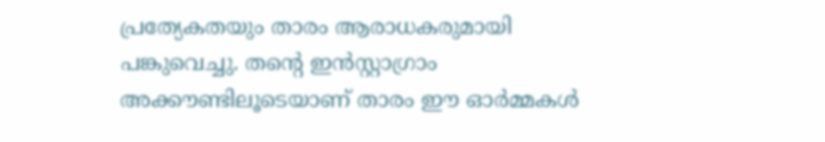പ്രത്യേകതയും താരം ആരാധകരുമായി പങ്കുവെച്ചു. തന്റെ ഇൻസ്റ്റാഗ്രാം അക്കൗണ്ടിലൂടെയാണ് താരം ഈ ഓർമ്മകൾ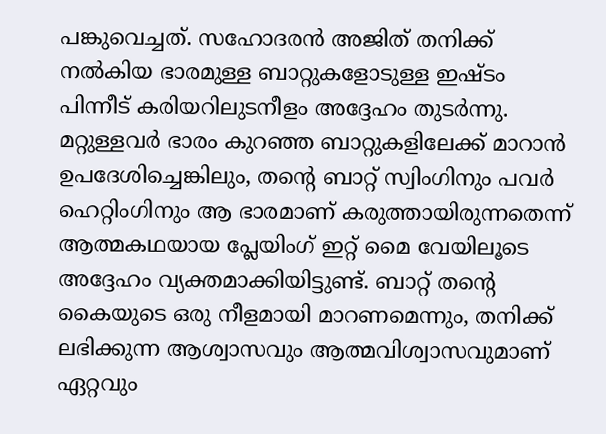പങ്കുവെച്ചത്. സഹോദരൻ അജിത് തനിക്ക് നൽകിയ ഭാരമുള്ള ബാറ്റുകളോടുള്ള ഇഷ്ടം പിന്നീട് കരിയറിലുടനീളം അദ്ദേഹം തുടർന്നു.
മറ്റുള്ളവർ ഭാരം കുറഞ്ഞ ബാറ്റുകളിലേക്ക് മാറാൻ ഉപദേശിച്ചെങ്കിലും, തന്റെ ബാറ്റ് സ്വിംഗിനും പവർ ഹെറ്റിംഗിനും ആ ഭാരമാണ് കരുത്തായിരുന്നതെന്ന് ആത്മകഥയായ പ്ലേയിംഗ് ഇറ്റ് മൈ വേയിലൂടെ അദ്ദേഹം വ്യക്തമാക്കിയിട്ടുണ്ട്. ബാറ്റ് തന്റെ കൈയുടെ ഒരു നീളമായി മാറണമെന്നും, തനിക്ക് ലഭിക്കുന്ന ആശ്വാസവും ആത്മവിശ്വാസവുമാണ് ഏറ്റവും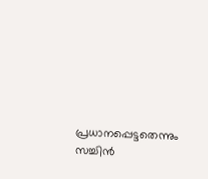പ്രധാനപ്പെട്ടതെന്നും സച്ചിൻ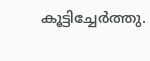കൂട്ടിച്ചേർത്തു.